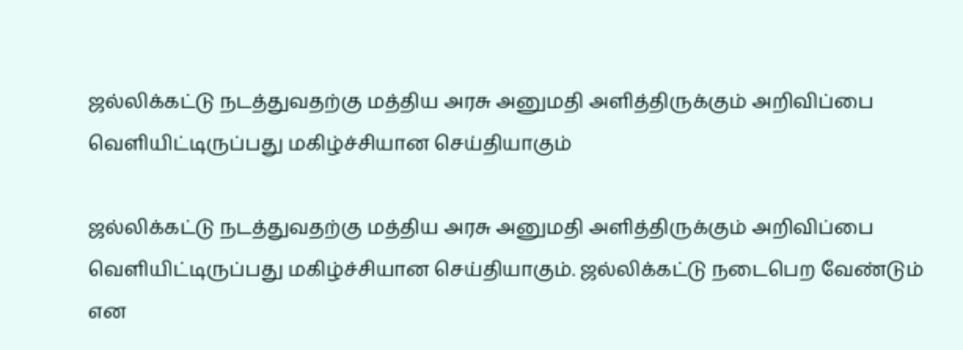ஜல்லிக்கட்டு நடத்துவதற்கு மத்திய அரசு அனுமதி அளித்திருக்கும் அறிவிப்பை வெளியிட்டிருப்பது மகிழ்ச்சியான செய்தியாகும்

ஜல்லிக்கட்டு நடத்துவதற்கு மத்திய அரசு அனுமதி அளித்திருக்கும் அறிவிப்பை வெளியிட்டிருப்பது மகிழ்ச்சியான செய்தியாகும். ஜல்லிக்கட்டு நடைபெற வேண்டும் என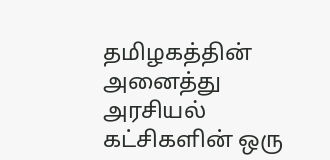தமிழகத்தின் அனைத்து அரசியல் கட்சிகளின் ஒரு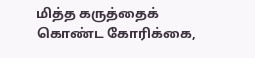மித்த கருத்தைக் கொண்ட கோரிக்கை,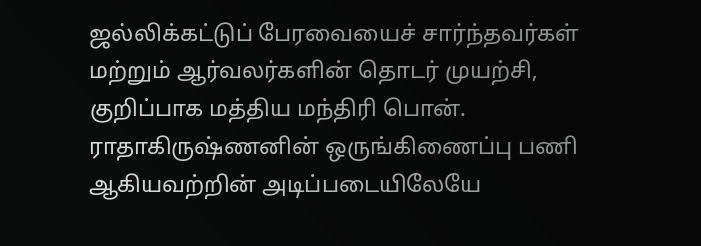ஜல்லிக்கட்டுப் பேரவையைச் சார்ந்தவர்கள் மற்றும் ஆர்வலர்களின் தொடர் முயற்சி, குறிப்பாக மத்திய மந்திரி பொன். ராதாகிருஷ்ணனின் ஒருங்கிணைப்பு பணி ஆகியவற்றின் அடிப்படையிலேயே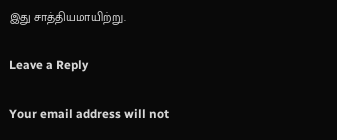இது சாத்தியமாயிற்று.

Leave a Reply

Your email address will not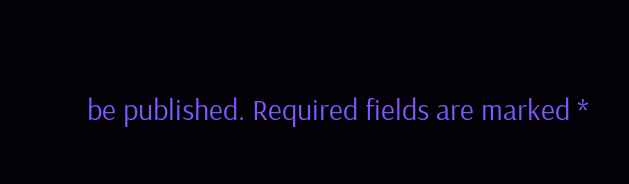be published. Required fields are marked *